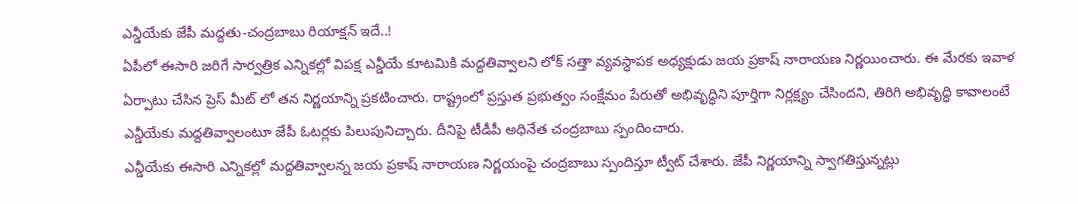ఎన్డీయేకు జేపీ మద్దతు-చంద్రబాబు రియాక్షన్ ఇదే..!
ఏపీలో ఈసారి జరిగే సార్వత్రిక ఎన్నికల్లో విపక్ష ఎన్డీయే కూటమికి మద్దతివ్వాలని లోక్ సత్తా వ్యవస్ధాపక అధ్యక్షుడు జయ ప్రకాష్ నారాయణ నిర్ణయించారు. ఈ మేరకు ఇవాళ ఏర్పాటు చేసిన ప్రెస్ మీట్ లో తన నిర్ణయాన్ని ప్రకటించారు. రాష్ట్రంలో ప్రస్తుత ప్రభుత్వం సంక్షేమం పేరుతో అభివృద్ధిని పూర్తిగా నిర్లక్ష్యం చేసిందని, తిరిగి అభివృద్ధి కావాలంటే ఎన్డీయేకు మద్దతివ్వాలంటూ జేపీ ఓటర్లకు పిలుపునిచ్చారు. దీనిపై టీడీపీ అధినేత చంద్రబాబు స్పందించారు.
ఎన్డీయేకు ఈసారి ఎన్నికల్లో మద్దతివ్వాలన్న జయ ప్రకాష్ నారాయణ నిర్ణయంపై చంద్రబాబు స్పందిస్తూ ట్వీట్ చేశారు. జేపీ నిర్ణయాన్ని స్వాగతిస్తున్నట్లు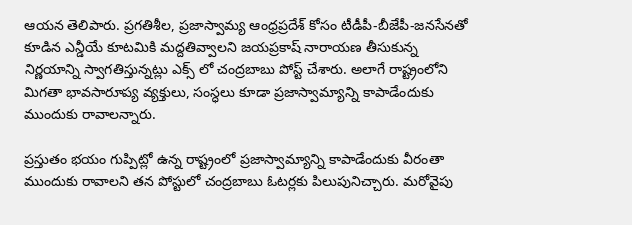ఆయన తెలిపారు. ప్రగతిశీల, ప్రజాస్వామ్య ఆంధ్రప్రదేశ్ కోసం టీడీపీ-బీజేపీ-జనసేనతో కూడిన ఎన్డీయే కూటమికి మద్దతివ్వాలని జయప్రకాష్ నారాయణ తీసుకున్న నిర్ణయాన్ని స్వాగతిస్తున్నట్లు ఎక్స్ లో చంద్రబాబు పోస్ట్ చేశారు. అలాగే రాష్ట్రంలోని మిగతా భావసారూప్య వ్యక్తులు, సంస్ధలు కూడా ప్రజాస్వామ్యాన్ని కాపాడేందుకు ముందుకు రావాలన్నారు.

ప్రస్తుతం భయం గుప్పిట్లో ఉన్న రాష్ట్రంలో ప్రజాస్వామ్యాన్ని కాపాడేందుకు వీరంతా ముందుకు రావాలని తన పోస్టులో చంద్రబాబు ఓటర్లకు పిలుపునిచ్చారు. మరోవైపు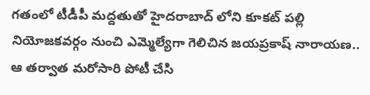గతంలో టీడీపీ మద్దతుతో హైదరాబాద్ లోని కూకట్ పల్లి నియోజకవర్గం నుంచి ఎమ్మెల్యేగా గెలిచిన జయప్రకాష్ నారాయణ.. ఆ తర్వాత మరోసారి పోటీ చేసి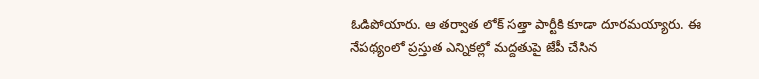ఓడిపోయారు. ఆ తర్వాత లోక్ సత్తా పార్టీకి కూడా దూరమయ్యారు. ఈ నేపథ్యంలో ప్రస్తుత ఎన్నికల్లో మద్దతుపై జేపీ చేసిన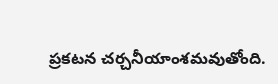ప్రకటన చర్చనీయాంశమవుతోంది.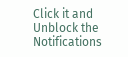Click it and Unblock the Notifications